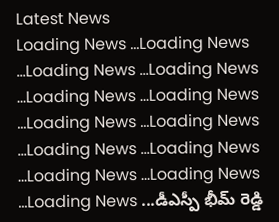Latest News
Loading News ...Loading News ...Loading News ...Loading News ...Loading News ...Loading News ...Loading News ...Loading News ...Loading News ...Loading News ...Loading News ...Loading News ...Loading News ...డీఎస్పీ భీమ్ రెడ్డి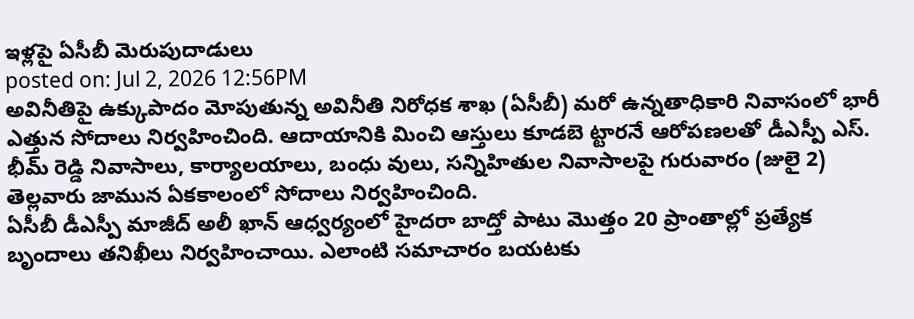ఇళ్లపై ఏసీబీ మెరుపుదాడులు
posted on: Jul 2, 2026 12:56PM
అవినీతిపై ఉక్కుపాదం మోపుతున్న అవినీతి నిరోధక శాఖ (ఏసీబీ) మరో ఉన్నతాధికారి నివాసంలో భారీ ఎత్తున సోదాలు నిర్వహించింది. ఆదాయానికి మించి ఆస్తులు కూడబె ట్టారనే ఆరోపణలతో డీఎస్పీ ఎస్. భీమ్ రెడ్డి నివాసాలు, కార్యాలయాలు, బంధు వులు, సన్నిహితుల నివాసాలపై గురువారం (జులై 2) తెల్లవారు జామున ఏకకాలంలో సోదాలు నిర్వహించింది.
ఏసీబీ డీఎస్పీ మాజీద్ అలీ ఖాన్ ఆధ్వర్యంలో హైదరా బాద్తో పాటు మొత్తం 20 ప్రాంతాల్లో ప్రత్యేక బృందాలు తనిఖీలు నిర్వహించాయి. ఎలాంటి సమాచారం బయటకు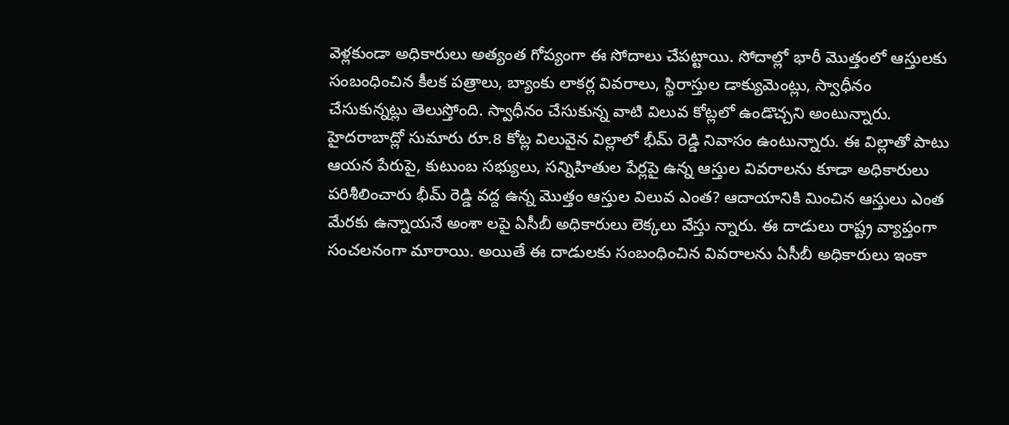వెళ్లకుండా అధికారులు అత్యంత గోప్యంగా ఈ సోదాలు చేపట్టాయి. సోదాల్లో భారీ మొత్తంలో ఆస్తులకు సంబంధించిన కీలక పత్రాలు, బ్యాంకు లాకర్ల వివరాలు, స్థిరాస్తుల డాక్యుమెంట్లు, స్వాధీనం చేసుకున్నట్లు తెలుస్తోంది. స్వాధీనం చేసుకున్న వాటి విలువ కోట్లలో ఉండొచ్చని అంటున్నారు.
హైదరాబాద్లో సుమారు రూ.8 కోట్ల విలువైన విల్లాలో భీమ్ రెడ్డి నివాసం ఉంటున్నారు. ఈ విల్లాతో పాటు ఆయన పేరుపై, కుటుంబ సభ్యులు, సన్నిహితుల పేర్లపై ఉన్న ఆస్తుల వివరాలను కూడా అధికారులు పరిశీలించారు భీమ్ రెడ్డి వద్ద ఉన్న మొత్తం ఆస్తుల విలువ ఎంత? ఆదాయానికి మించిన ఆస్తులు ఎంత మేరకు ఉన్నాయనే అంశా లపై ఏసీబీ అధికారులు లెక్కలు వేస్తు న్నారు. ఈ దాడులు రాష్ట్ర వ్యాప్తంగా సంచలనంగా మారాయి. అయితే ఈ దాడులకు సంబంధించిన వివరాలను ఏసీబీ అధికారులు ఇంకా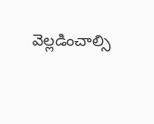వెల్లడించాల్సి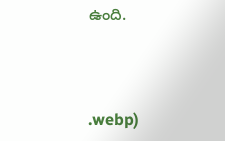ఉంది.



.webp)